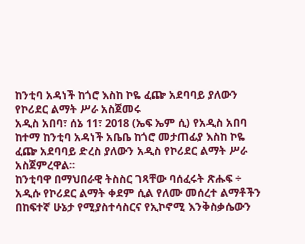ከንቲባ አዳነች ከጎሮ እስከ ኮዬ ፈጬ አደባባይ ያለውን የኮሪደር ልማት ሥራ አስጀመሩ
አዲስ አበባ፣ ሰኔ 11፣ 2018 (ኤፍ ኤም ሲ) የአዲስ አበባ ከተማ ከንቲባ አዳነች አቤቤ ከጎሮ መታጠፊያ እስከ ኮዬ ፈጬ አደባባይ ድረስ ያለውን አዲስ የኮሪደር ልማት ሥራ አስጀምረዋል፡፡
ከንቲባዋ በማህበራዊ ትስስር ገጻቸው ባሰፈሩት ጽሑፍ ÷ አዲሱ የኮሪደር ልማት ቀደም ሲል የለሙ መሰረተ ልማቶችን በከፍተኛ ሁኔታ የሚያስተሳስርና የኢኮኖሚ እንቅስቃሴውን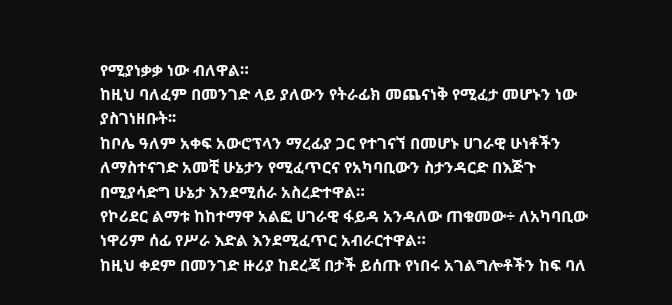የሚያነቃቃ ነው ብለዋል።
ከዚህ ባለፈም በመንገድ ላይ ያለውን የትራፊክ መጨናነቅ የሚፈታ መሆኑን ነው ያስገነዘቡት፡፡
ከቦሌ ዓለም አቀፍ አውሮፕላን ማረፊያ ጋር የተገናኘ በመሆኑ ሀገራዊ ሁነቶችን ለማስተናገድ አመቺ ሁኔታን የሚፈጥርና የአካባቢውን ስታንዳርድ በእጅጉ በሚያሳድግ ሁኔታ እንደሚሰራ አስረድተዋል።
የኮሪደር ልማቱ ከከተማዋ አልፎ ሀገራዊ ፋይዳ አንዳለው ጠቁመው÷ ለአካባቢው ነዋሪም ሰፊ የሥራ እድል እንደሚፈጥር አብራርተዋል።
ከዚህ ቀደም በመንገድ ዙሪያ ከደረጃ በታች ይሰጡ የነበሩ አገልግሎቶችን ከፍ ባለ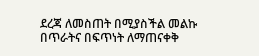ደረጃ ለመስጠት በሚያስችል መልኩ በጥራትና በፍጥነት ለማጠናቀቅ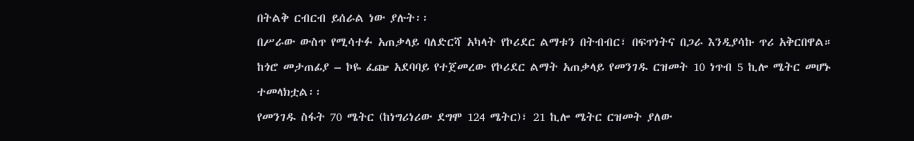በትልቅ ርብርብ ይሰራል ነው ያሉት፡፡
በሥራው ውስጥ የሚሳተፉ አጠቃላይ ባለድርሻ አካላት የኮሪደር ልማቱን በትብብር፣ በፍጥነትና በጋራ እንዲያሳኩ ጥሪ አቅርበዋል።
ከጎሮ መታጠፊያ – ኮዬ ፈጬ አደባባይ የተጀመረው የኮሪደር ልማት አጠቃላይ የመንገዱ ርዝመት 10 ነጥብ 5 ኪሎ ሜትር መሆኑ ተመላክቷል፡፡
የመንገዱ ስፋት 70 ሜትር (ከነግሪነሪው ደግሞ 124 ሜትር)፣ 21 ኪሎ ሜትር ርዝመት ያለው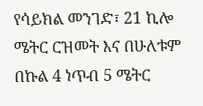የሳይክል መንገድ፣ 21 ኪሎ ሜትር ርዝመት እና በሁለቱም በኩል 4 ነጥብ 5 ሜትር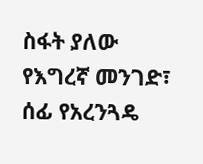ስፋት ያለው የእግረኛ መንገድ፣ ሰፊ የአረንጓዴ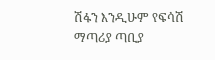ሽፋን እንዲሁም የፍሳሽ ማጣሪያ ጣቢያ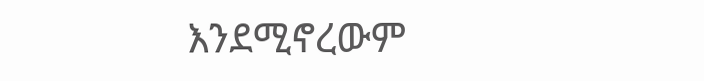እንደሚኖረውም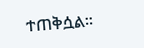ተጠቅሷል፡፡